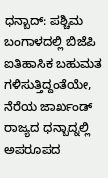ಧನ್ಬಾದ್: ಪಶ್ಚಿಮ ಬಂಗಾಳದಲ್ಲಿ ಬಿಜೆಪಿ ಐತಿಹಾಸಿಕ ಬಹುಮತ ಗಳಿಸುತ್ತಿದ್ದಂತೆಯೇ, ನೆರೆಯ ಜಾರ್ಖಂಡ್ ರಾಜ್ಯದ ಧನ್ಬಾದ್ನಲ್ಲಿ ಅಪರೂಪದ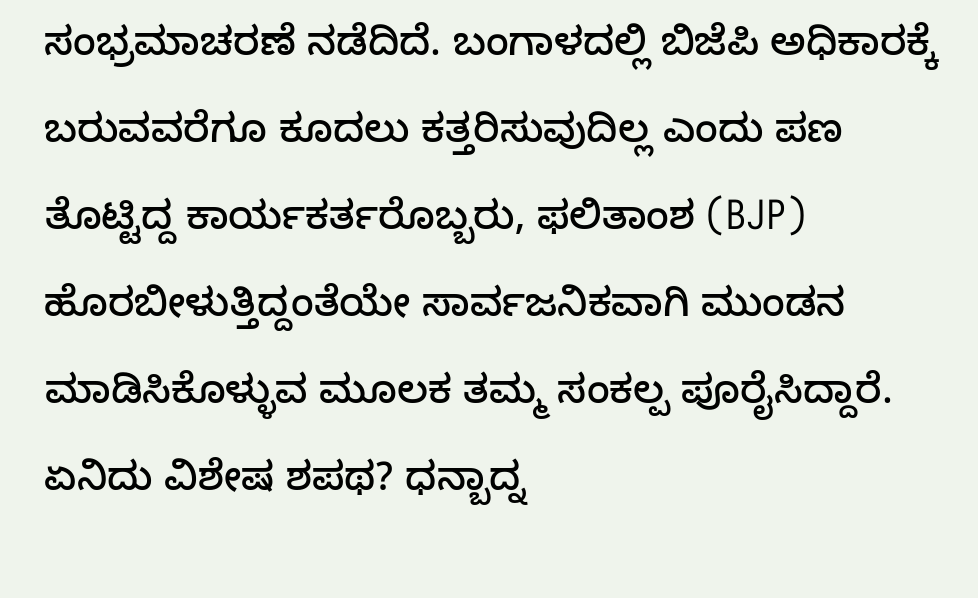ಸಂಭ್ರಮಾಚರಣೆ ನಡೆದಿದೆ. ಬಂಗಾಳದಲ್ಲಿ ಬಿಜೆಪಿ ಅಧಿಕಾರಕ್ಕೆ ಬರುವವರೆಗೂ ಕೂದಲು ಕತ್ತರಿಸುವುದಿಲ್ಲ ಎಂದು ಪಣ ತೊಟ್ಟಿದ್ದ ಕಾರ್ಯಕರ್ತರೊಬ್ಬರು, ಫಲಿತಾಂಶ (BJP) ಹೊರಬೀಳುತ್ತಿದ್ದಂತೆಯೇ ಸಾರ್ವಜನಿಕವಾಗಿ ಮುಂಡನ ಮಾಡಿಸಿಕೊಳ್ಳುವ ಮೂಲಕ ತಮ್ಮ ಸಂಕಲ್ಪ ಪೂರೈಸಿದ್ದಾರೆ.
ಏನಿದು ವಿಶೇಷ ಶಪಥ? ಧನ್ಬಾದ್ನ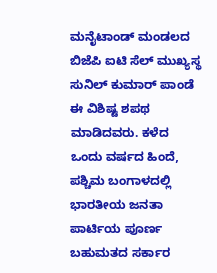ಮನೈಟಾಂಡ್ ಮಂಡಲದ ಬಿಜೆಪಿ ಐಟಿ ಸೆಲ್ ಮುಖ್ಯಸ್ಥ ಸುನಿಲ್ ಕುಮಾರ್ ಪಾಂಡೆ ಈ ವಿಶಿಷ್ಟ ಶಪಥ ಮಾಡಿದವರು. ಕಳೆದ ಒಂದು ವರ್ಷದ ಹಿಂದೆ, ಪಶ್ಚಿಮ ಬಂಗಾಳದಲ್ಲಿ ಭಾರತೀಯ ಜನತಾ ಪಾರ್ಟಿಯ ಪೂರ್ಣ ಬಹುಮತದ ಸರ್ಕಾರ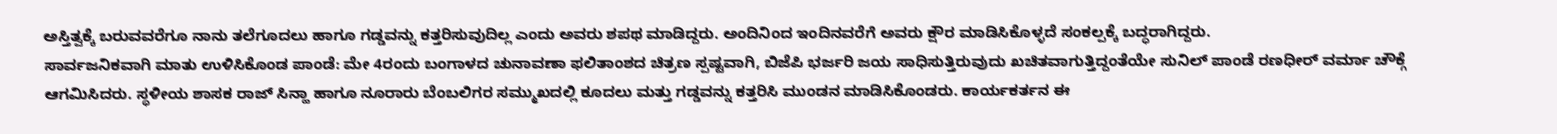ಅಸ್ತಿತ್ವಕ್ಕೆ ಬರುವವರೆಗೂ ನಾನು ತಲೆಗೂದಲು ಹಾಗೂ ಗಡ್ಡವನ್ನು ಕತ್ತರಿಸುವುದಿಲ್ಲ ಎಂದು ಅವರು ಶಪಥ ಮಾಡಿದ್ದರು. ಅಂದಿನಿಂದ ಇಂದಿನವರೆಗೆ ಅವರು ಕ್ಷೌರ ಮಾಡಿಸಿಕೊಳ್ಳದೆ ಸಂಕಲ್ಪಕ್ಕೆ ಬದ್ಧರಾಗಿದ್ದರು.
ಸಾರ್ವಜನಿಕವಾಗಿ ಮಾತು ಉಳಿಸಿಕೊಂಡ ಪಾಂಡೆ: ಮೇ 4ರಂದು ಬಂಗಾಳದ ಚುನಾವಣಾ ಫಲಿತಾಂಶದ ಚಿತ್ರಣ ಸ್ಪಷ್ಟವಾಗಿ, ಬಿಜೆಪಿ ಭರ್ಜರಿ ಜಯ ಸಾಧಿಸುತ್ತಿರುವುದು ಖಚಿತವಾಗುತ್ತಿದ್ದಂತೆಯೇ ಸುನಿಲ್ ಪಾಂಡೆ ರಣಧೀರ್ ವರ್ಮಾ ಚೌಕ್ಗೆ ಆಗಮಿಸಿದರು. ಸ್ಥಳೀಯ ಶಾಸಕ ರಾಜ್ ಸಿನ್ಹಾ ಹಾಗೂ ನೂರಾರು ಬೆಂಬಲಿಗರ ಸಮ್ಮುಖದಲ್ಲಿ ಕೂದಲು ಮತ್ತು ಗಡ್ಡವನ್ನು ಕತ್ತರಿಸಿ ಮುಂಡನ ಮಾಡಿಸಿಕೊಂಡರು. ಕಾರ್ಯಕರ್ತನ ಈ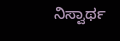ನಿಸ್ವಾರ್ಥ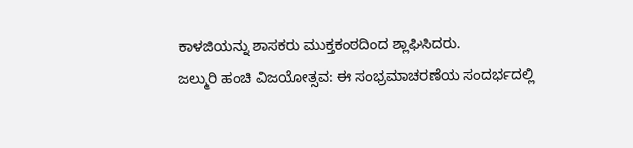ಕಾಳಜಿಯನ್ನು ಶಾಸಕರು ಮುಕ್ತಕಂಠದಿಂದ ಶ್ಲಾಘಿಸಿದರು.
ಜಲ್ಮುರಿ ಹಂಚಿ ವಿಜಯೋತ್ಸವ: ಈ ಸಂಭ್ರಮಾಚರಣೆಯ ಸಂದರ್ಭದಲ್ಲಿ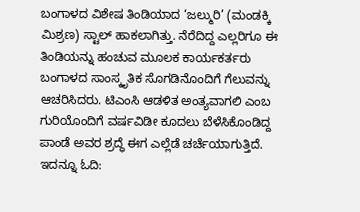ಬಂಗಾಳದ ವಿಶೇಷ ತಿಂಡಿಯಾದ ‘ಜಲ್ಮುರಿ’ (ಮಂಡಕ್ಕಿ ಮಿಶ್ರಣ) ಸ್ಟಾಲ್ ಹಾಕಲಾಗಿತ್ತು. ನೆರೆದಿದ್ದ ಎಲ್ಲರಿಗೂ ಈ ತಿಂಡಿಯನ್ನು ಹಂಚುವ ಮೂಲಕ ಕಾರ್ಯಕರ್ತರು ಬಂಗಾಳದ ಸಾಂಸ್ಕೃತಿಕ ಸೊಗಡಿನೊಂದಿಗೆ ಗೆಲುವನ್ನು ಆಚರಿಸಿದರು. ಟಿಎಂಸಿ ಆಡಳಿತ ಅಂತ್ಯವಾಗಲಿ ಎಂಬ ಗುರಿಯೊಂದಿಗೆ ವರ್ಷವಿಡೀ ಕೂದಲು ಬೆಳೆಸಿಕೊಂಡಿದ್ದ ಪಾಂಡೆ ಅವರ ಶ್ರದ್ಧೆ ಈಗ ಎಲ್ಲೆಡೆ ಚರ್ಚೆಯಾಗುತ್ತಿದೆ.
ಇದನ್ನೂ ಓದಿ: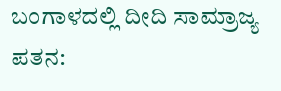ಬಂಗಾಳದಲ್ಲಿ ದೀದಿ ಸಾಮ್ರಾಜ್ಯ ಪತನ: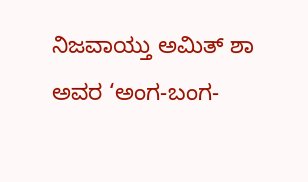ನಿಜವಾಯ್ತು ಅಮಿತ್ ಶಾ ಅವರ ‘ಅಂಗ-ಬಂಗ-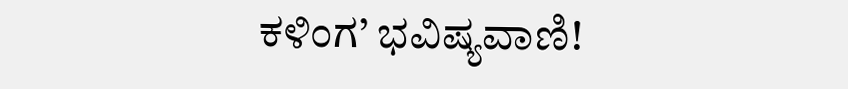ಕಳಿಂಗ’ ಭವಿಷ್ಯವಾಣಿ!